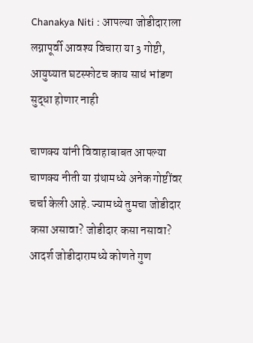Chanakya Niti : आपल्या जोडीदाराला लग्नापूर्वी आवश्य विचारा या 3 गोष्टी, आयुष्यात घटस्फोटच काय साधं भांडण सुद्धा होणार नाही

चाणक्य यांनी विवाहाबाबत आपल्या चाणक्य नीती या ग्रंथामध्ये अनेक गोष्टींवर चर्चा केली आहे. ज्यामध्ये तुमचा जोडीदार कसा असावा? जोडीदार कसा नसावा? आदर्श जोडीदारामध्ये कोणते गुण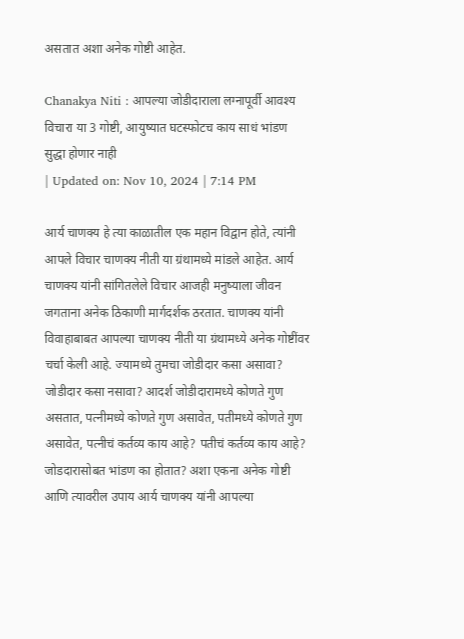असतात अशा अनेक गोष्टी आहेत.

Chanakya Niti : आपल्या जोडीदाराला लग्नापूर्वी आवश्य विचारा या 3 गोष्टी, आयुष्यात घटस्फोटच काय साधं भांडण सुद्धा होणार नाही
| Updated on: Nov 10, 2024 | 7:14 PM

आर्य चाणक्य हे त्या काळातील एक महान विद्वान होते, त्यांनी आपले विचार चाणक्य नीती या ग्रंथामध्ये मांडले आहेत. आर्य चाणक्य यांनी सांगितलेले विचार आजही मनुष्याला जीवन जगताना अनेक ठिकाणी मार्गदर्शक ठरतात. चाणक्य यांनी विवाहाबाबत आपल्या चाणक्य नीती या ग्रंथामध्ये अनेक गोष्टींवर चर्चा केली आहे. ज्यामध्ये तुमचा जोडीदार कसा असावा? जोडीदार कसा नसावा? आदर्श जोडीदारामध्ये कोणते गुण असतात, पत्नीमध्ये कोणते गुण असावेत, पतीमध्ये कोणते गुण असावेत, पत्नीचं कर्तव्य काय आहे? पतीचं कर्तव्य काय आहे? जोडदारासोबत भांडण का होतात? अशा एकना अनेक गोष्टी आणि त्यावरील उपाय आर्य चाणक्य यांनी आपल्या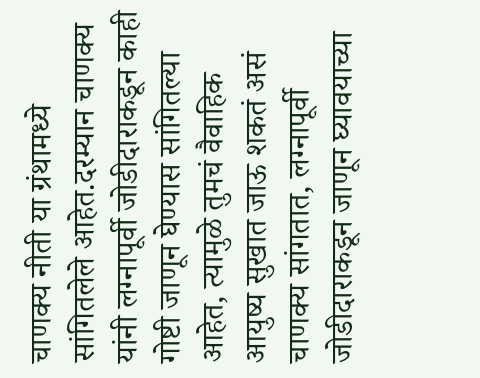चाणक्य नीती या ग्रंथामध्ये सांगितलेले आहेत.दरम्यान चाणक्य यांनी लग्नापूर्वी जोडीदाराकडून काही गोष्टी जाणून घेण्यास सांगितल्या आहेत, त्यामुळे तुमचं वैवाहिक आयुष्य सुखात जाऊ शकतं असं चाणक्य सांगतात, लग्नापूर्वी जोडीदाराकडून जाणून घ्यावयाच्या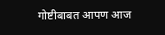गोष्टीबाबत आपण आज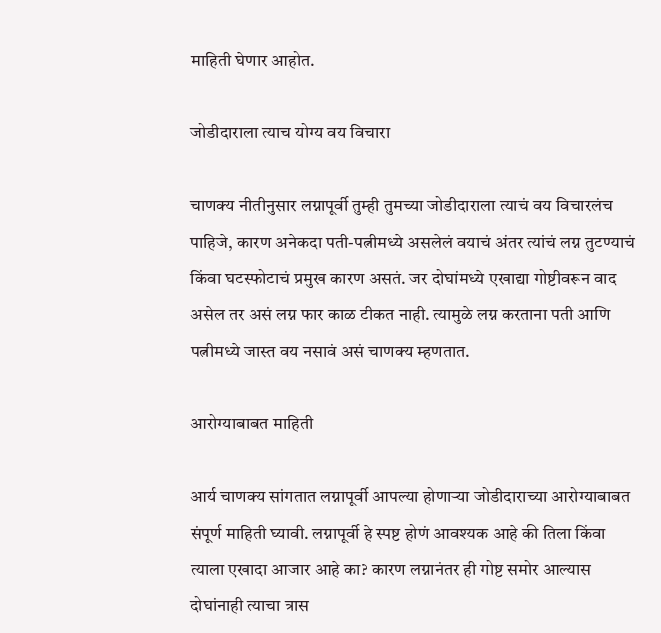माहिती घेणार आहोत.

जोडीदाराला त्याच योग्य वय विचारा

चाणक्य नीतीनुसार लग्नापूर्वी तुम्ही तुमच्या जोडीदाराला त्याचं वय विचारलंच पाहिजे, कारण अनेकदा पती-पत्नीमध्ये असलेलं वयाचं अंतर त्यांचं लग्न तुटण्याचं किंवा घटस्फोटाचं प्रमुख कारण असतं. जर दोघांमध्ये एखाद्या गोष्टीवरून वाद असेल तर असं लग्न फार काळ टीकत नाही. त्यामुळे लग्न करताना पती आणि पत्नीमध्ये जास्त वय नसावं असं चाणक्य म्हणतात.

आरोग्याबाबत माहिती

आर्य चाणक्य सांगतात लग्नापूर्वी आपल्या होणाऱ्या जोडीदाराच्या आरोग्याबाबत संपूर्ण माहिती घ्यावी. लग्नापूर्वी हे स्पष्ट होणं आवश्यक आहे की तिला किंवा त्याला एखादा आजार आहे का? कारण लग्नानंतर ही गोष्ट समोर आल्यास दोघांनाही त्याचा त्रास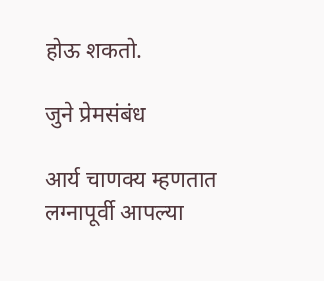होऊ शकतो.

जुने प्रेमसंबंध

आर्य चाणक्य म्हणतात लग्नापूर्वी आपल्या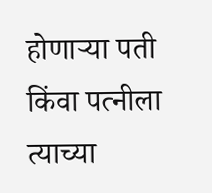होणाऱ्या पती किंवा पत्नीला त्याच्या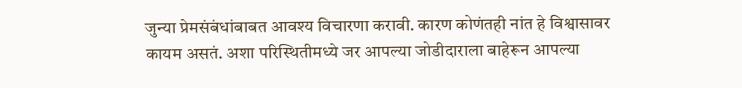जुन्या प्रेमसंबंधांबाबत आवश्य विचारणा करावी. कारण कोणंतही नांत हे विश्वासावर कायम असतं. अशा परिस्थितीमध्ये जर आपल्या जोडीदाराला बाहेरून आपल्या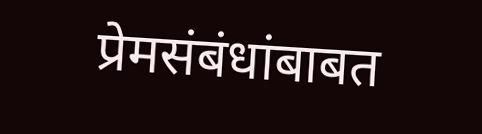प्रेमसंबंधांबाबत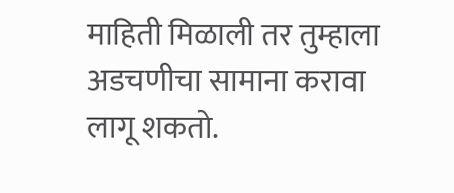माहिती मिळाली तर तुम्हाला अडचणीचा सामाना करावा लागू शकतो.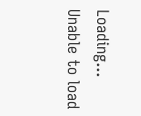Loading...
Unable to load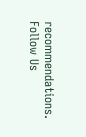recommendations.
Follow Us